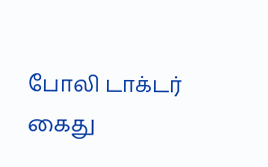போலி டாக்டர் கைது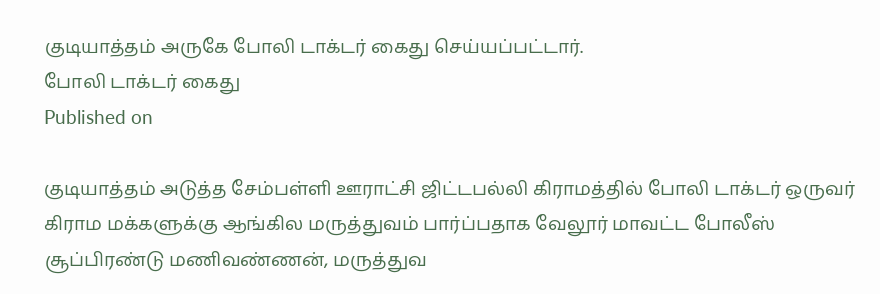குடியாத்தம் அருகே போலி டாக்டர் கைது செய்யப்பட்டார்.
போலி டாக்டர் கைது
Published on

குடியாத்தம் அடுத்த சேம்பள்ளி ஊராட்சி ஜிட்டபல்லி கிராமத்தில் போலி டாக்டர் ஒருவர் கிராம மக்களுக்கு ஆங்கில மருத்துவம் பார்ப்பதாக வேலூர் மாவட்ட போலீஸ் சூப்பிரண்டு மணிவண்ணன், மருத்துவ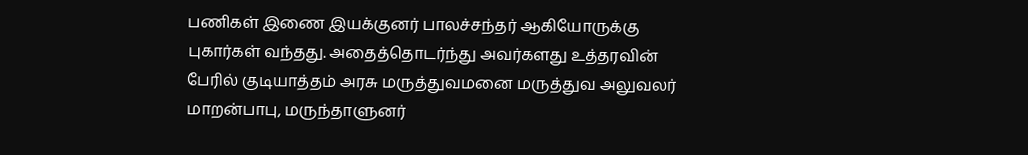பணிகள் இணை இயக்குனர் பாலச்சந்தர் ஆகியோருக்கு புகார்கள் வந்தது. அதைத்தொடர்ந்து அவர்களது உத்தரவின் பேரில் குடியாத்தம் அரசு மருத்துவமனை மருத்துவ அலுவலர் மாறன்பாபு, மருந்தாளுனர்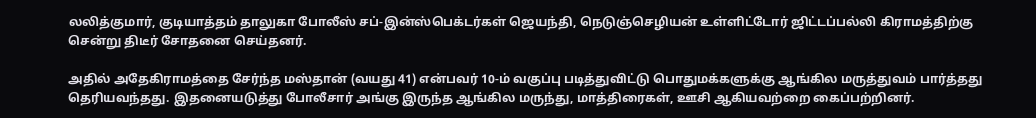லலித்குமார், குடியாத்தம் தாலுகா போலீஸ் சப்-இன்ஸ்பெக்டர்கள் ஜெயந்தி, நெடுஞ்செழியன் உள்ளிட்டோர் ஜிட்டப்பல்லி கிராமத்திற்கு சென்று திடீர் சோதனை செய்தனர்.

அதில் அதேகிராமத்தை சேர்ந்த மஸ்தான் (வயது 41) என்பவர் 10-ம் வகுப்பு படித்துவிட்டு பொதுமக்களுக்கு ஆங்கில மருத்துவம் பார்த்தது தெரியவந்தது. இதனையடுத்து போலீசார் அங்கு இருந்த ஆங்கில மருந்து, மாத்திரைகள், ஊசி ஆகியவற்றை கைப்பற்றினர்.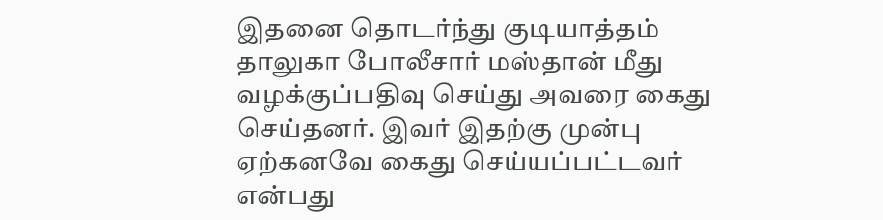இதனை தொடர்ந்து குடியாத்தம் தாலுகா போலீசார் மஸ்தான் மீது வழக்குப்பதிவு செய்து அவரை கைது செய்தனர். இவர் இதற்கு முன்பு ஏற்கனவே கைது செய்யப்பட்டவர் என்பது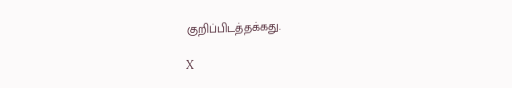குறிப்பிடத்தக்கது.

X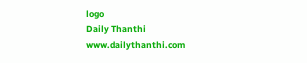logo
Daily Thanthi
www.dailythanthi.com